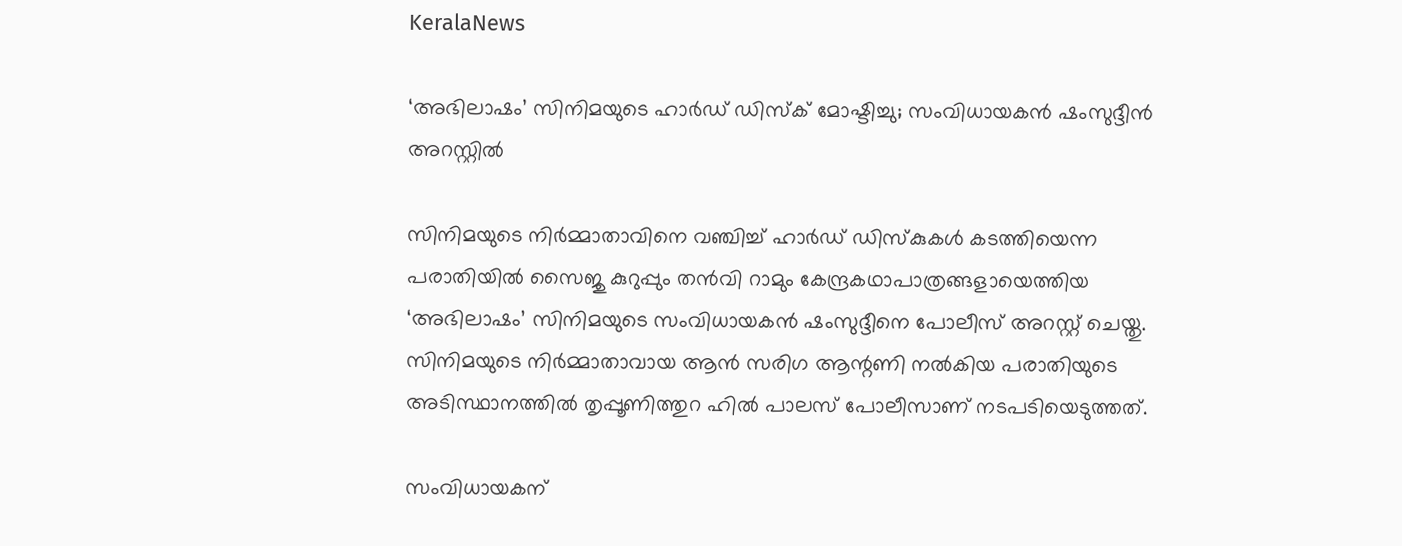KeralaNews

‘അഭിലാഷം’ സിനിമയുടെ ഹാർഡ് ഡിസ്ക് മോഷ്ടിച്ചു; സംവിധായകൻ ഷംസുദ്ദീൻ അറസ്റ്റിൽ

സിനിമയുടെ നിർമ്മാതാവിനെ വഞ്ചിച്ച് ഹാർഡ് ഡിസ്കുകൾ കടത്തിയെന്ന പരാതിയിൽ സൈജു കുറുപ്പും തൻവി റാമും കേന്ദ്രകഥാപാത്രങ്ങളായെത്തിയ ‘അഭിലാഷം’ സിനിമയുടെ സംവിധായകൻ ഷംസുദ്ദീനെ പോലീസ് അറസ്റ്റ് ചെയ്തു. സിനിമയുടെ നിർമ്മാതാവായ ആൻ സരിഗ ആന്റണി നൽകിയ പരാതിയുടെ അടിസ്ഥാനത്തിൽ തൃപ്പൂണിത്തുറ ഹിൽ പാലസ് പോലീസാണ് നടപടിയെടുത്തത്.

സംവിധായകന്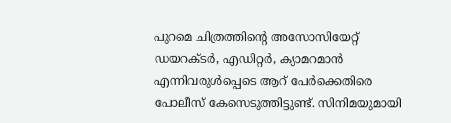പുറമെ ചിത്രത്തിന്റെ അസോസിയേറ്റ് ഡയറക്ടർ, എഡിറ്റർ, ക്യാമറമാൻ എന്നിവരുൾപ്പെടെ ആറ് പേർക്കെതിരെ പോലീസ് കേസെടുത്തിട്ടുണ്ട്. സിനിമയുമായി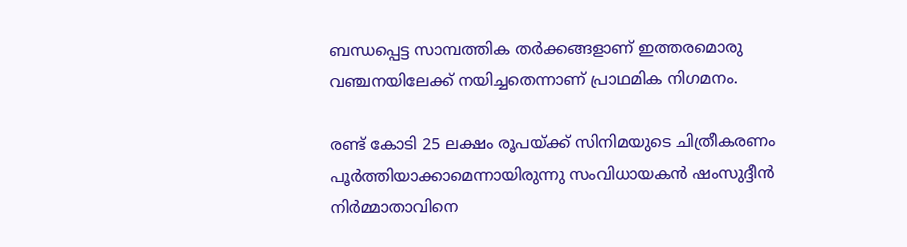ബന്ധപ്പെട്ട സാമ്പത്തിക തർക്കങ്ങളാണ് ഇത്തരമൊരു വഞ്ചനയിലേക്ക് നയിച്ചതെന്നാണ് പ്രാഥമിക നിഗമനം.

രണ്ട് കോടി 25 ലക്ഷം രൂപയ്ക്ക് സിനിമയുടെ ചിത്രീകരണം പൂർത്തിയാക്കാമെന്നായിരുന്നു സംവിധായകൻ ഷംസുദ്ദീൻ നിർമ്മാതാവിനെ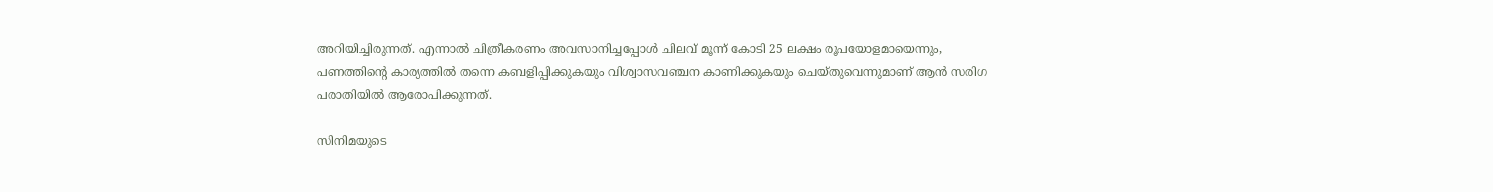അറിയിച്ചിരുന്നത്. എന്നാൽ ചിത്രീകരണം അവസാനിച്ചപ്പോൾ ചിലവ് മൂന്ന് കോടി 25 ലക്ഷം രൂപയോളമായെന്നും, പണത്തിന്റെ കാര്യത്തിൽ തന്നെ കബളിപ്പിക്കുകയും വിശ്വാസവഞ്ചന കാണിക്കുകയും ചെയ്തുവെന്നുമാണ് ആൻ സരിഗ പരാതിയിൽ ആരോപിക്കുന്നത്.

സിനിമയുടെ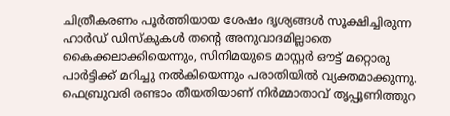ചിത്രീകരണം പൂർത്തിയായ ശേഷം ദൃശ്യങ്ങൾ സൂക്ഷിച്ചിരുന്ന ഹാർഡ് ഡിസ്കുകൾ തന്റെ അനുവാദമില്ലാതെ കൈക്കലാക്കിയെന്നും, സിനിമയുടെ മാസ്റ്റർ ഔട്ട് മറ്റൊരു പാർട്ടിക്ക് മറിച്ചു നൽകിയെന്നും പരാതിയിൽ വ്യക്തമാക്കുന്നു. ഫെബ്രുവരി രണ്ടാം തീയതിയാണ് നിർമ്മാതാവ് തൃപ്പൂണിത്തുറ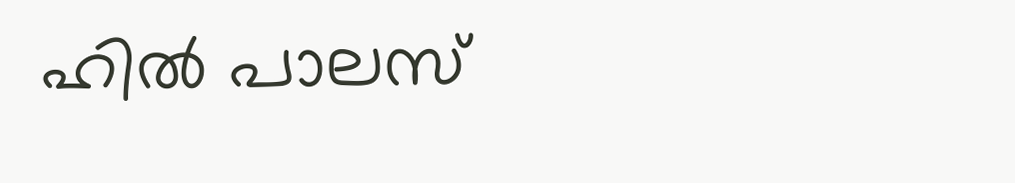ഹിൽ പാലസ്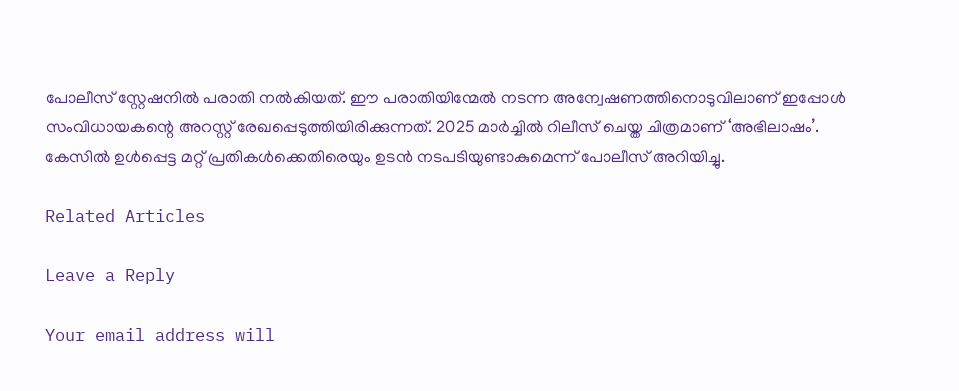പോലീസ് സ്റ്റേഷനിൽ പരാതി നൽകിയത്. ഈ പരാതിയിന്മേൽ നടന്ന അന്വേഷണത്തിനൊടുവിലാണ് ഇപ്പോൾ സംവിധായകന്റെ അറസ്റ്റ് രേഖപ്പെടുത്തിയിരിക്കുന്നത്. 2025 മാർച്ചിൽ റിലീസ് ചെയ്ത ചിത്രമാണ് ‘അഭിലാഷം’. കേസിൽ ഉൾപ്പെട്ട മറ്റ് പ്രതികൾക്കെതിരെയും ഉടൻ നടപടിയുണ്ടാകുമെന്ന് പോലീസ് അറിയിച്ചു.

Related Articles

Leave a Reply

Your email address will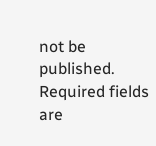not be published. Required fields are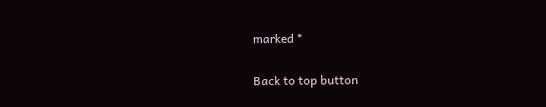marked *

Back to top button